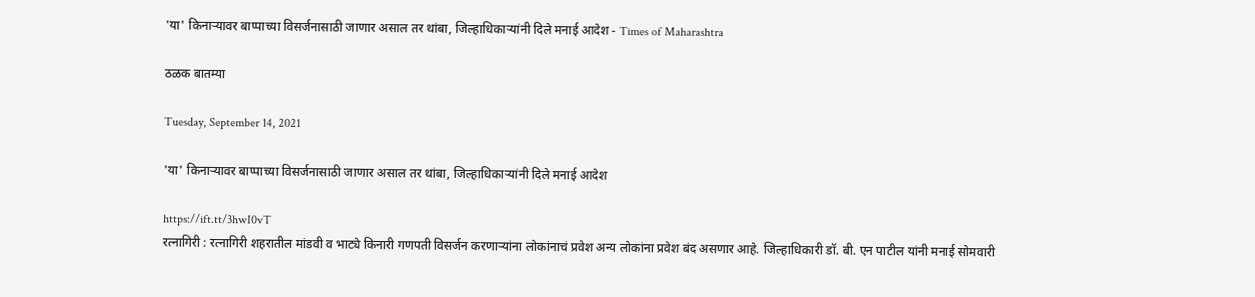'या' किनाऱ्यावर बाप्पाच्या विसर्जनासाठी जाणार असाल तर थांबा, जिल्हाधिकाऱ्यांनी दिले मनाई आदेश - Times of Maharashtra

ठळक बातम्या

Tuesday, September 14, 2021

'या' किनाऱ्यावर बाप्पाच्या विसर्जनासाठी जाणार असाल तर थांबा, जिल्हाधिकाऱ्यांनी दिले मनाई आदेश

https://ift.tt/3hwI0vT
रत्नागिरी : रत्नागिरी शहरातील मांडवी व भाट्ये किनारी गणपती विसर्जन करणाऱ्यांना लोकांनाचं प्रवेश अन्य लोकांना प्रवेश बंद असणार आहे. जिल्हाधिकारी डॉ. बी. एन पाटील यांनी मनाई सोमवारी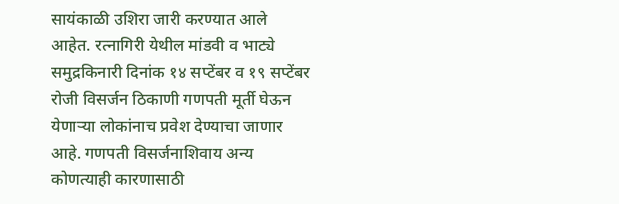सायंकाळी उशिरा जारी करण्यात आले आहेत. रत्नागिरी येथील मांडवी व भाट्ये समुद्रकिनारी दिनांक १४ सप्टेंबर व १९ सप्टेंबर रोजी विसर्जन ठिकाणी गणपती मूर्ती घेऊन येणार्‍या लोकांनाच प्रवेश देण्याचा जाणार आहे. गणपती विसर्जनाशिवाय अन्य कोणत्याही कारणासाठी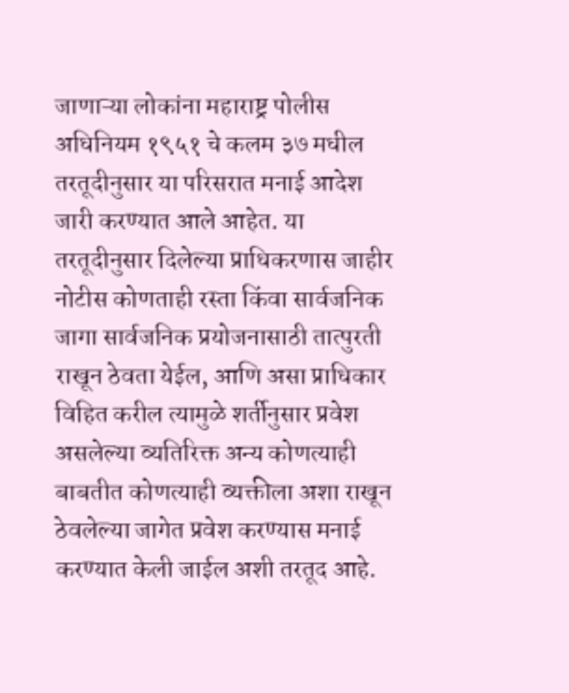जाणाऱ्या लोकांना महाराष्ट्र पोलीस अधिनियम १९५१ चे कलम ३७ मधील तरतूदीनुसार या परिसरात मनाई आदेश जारी करण्यात आले आहेत. या तरतूदीनुसार दिलेल्या प्राधिकरणास जाहीर नोटीस कोणताही रस्ता किंवा सार्वजनिक जागा सार्वजनिक प्रयोजनासाठी तात्पुरती राखून ठेवता येईल, आणि असा प्राधिकार विहित करील त्यामुळे शर्तीनुसार प्रवेश असलेल्या व्यतिरिक्त अन्य कोणत्याही बाबतीत कोणत्याही व्यक्तीला अशा राखून ठेवलेल्या जागेत प्रवेश करण्यास मनाई करण्यात केली जाईल अशी तरतूद आहे.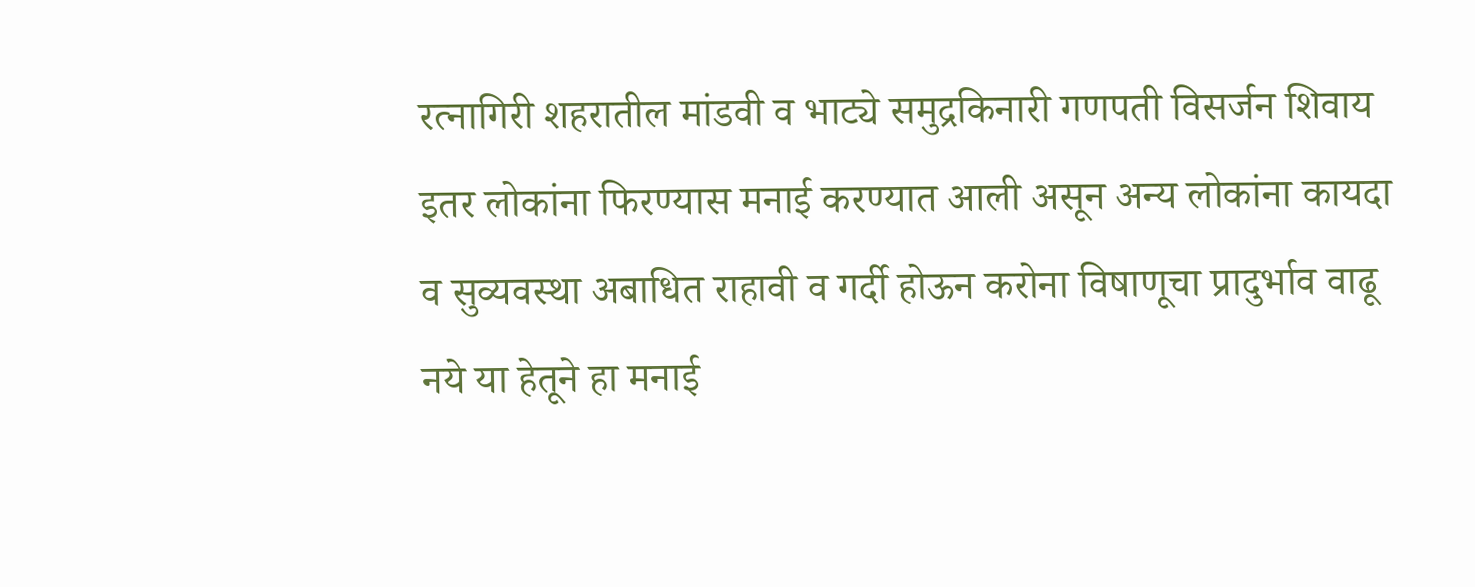रत्नागिरी शहरातील मांडवी व भाट्ये समुद्रकिनारी गणपती विसर्जन शिवाय इतर लोकांना फिरण्यास मनाई करण्यात आली असून अन्य लोकांना कायदा व सुव्यवस्था अबाधित राहावी व गर्दी होऊन करोना विषाणूचा प्रादुर्भाव वाढू नये या हेतूने हा मनाई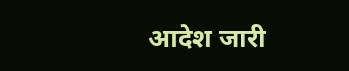आदेश जारी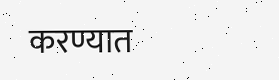करण्यात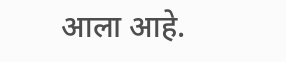आला आहे.